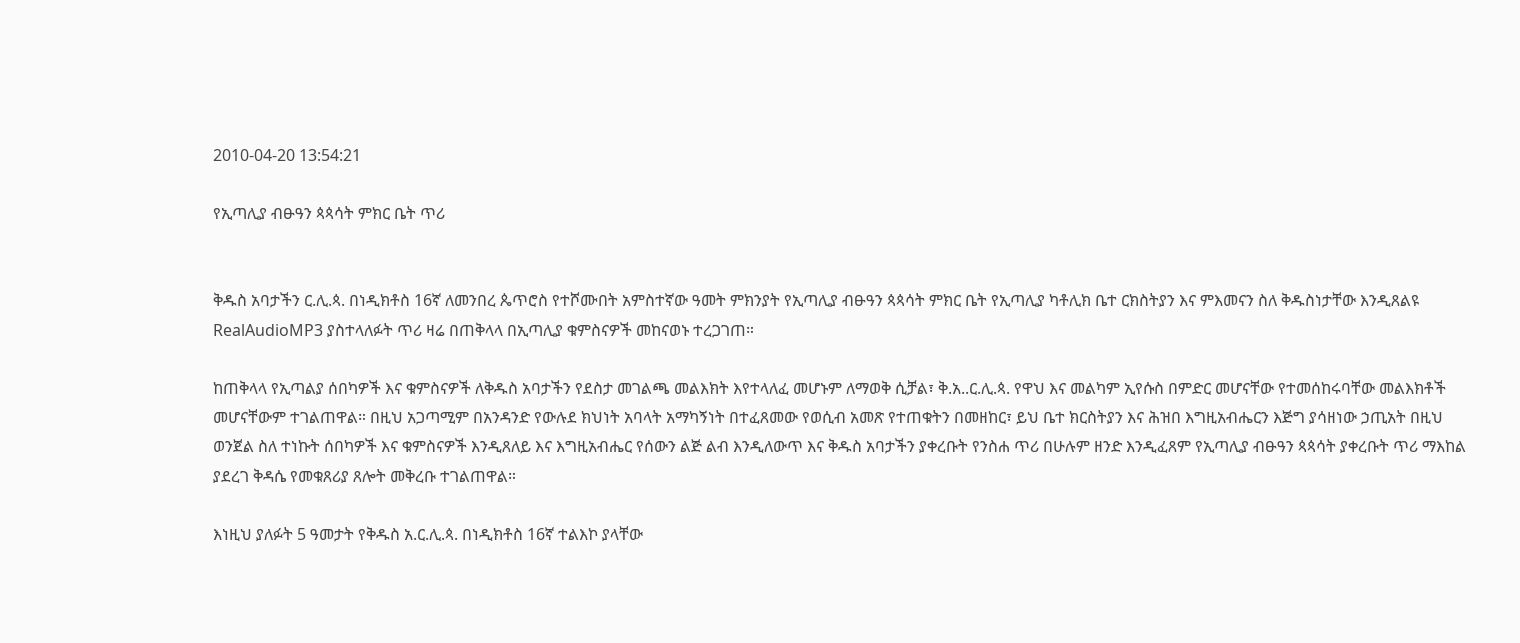2010-04-20 13:54:21

የኢጣሊያ ብፁዓን ጳጳሳት ምክር ቤት ጥሪ


ቅዱስ አባታችን ር.ሊ.ጳ. በነዲክቶስ 16ኛ ለመንበረ ጴጥሮስ የተሾሙበት አምስተኛው ዓመት ምክንያት የኢጣሊያ ብፁዓን ጳጳሳት ምክር ቤት የኢጣሊያ ካቶሊክ ቤተ ርክስትያን እና ምእመናን ስለ ቅዱስነታቸው እንዲጸልዩ RealAudioMP3 ያስተላለፉት ጥሪ ዛሬ በጠቅላላ በኢጣሊያ ቁምስናዎች መከናወኑ ተረጋገጠ።

ከጠቅላላ የኢጣልያ ሰበካዎች እና ቁምስናዎች ለቅዱስ አባታችን የደስታ መገልጫ መልእክት እየተላለፈ መሆኑም ለማወቅ ሲቻል፣ ቅ.አ..ር.ሊ.ጳ. የዋህ እና መልካም ኢየሱስ በምድር መሆናቸው የተመሰከሩባቸው መልእክቶች መሆናቸውም ተገልጠዋል። በዚህ አጋጣሚም በአንዳንድ የውሉደ ክህነት አባላት አማካኝነት በተፈጸመው የወሲብ አመጽ የተጠቁትን በመዘከር፣ ይህ ቤተ ክርስትያን እና ሕዝበ እግዚአብሔርን እጅግ ያሳዘነው ኃጢአት በዚህ ወንጀል ስለ ተነኩት ሰበካዎች እና ቁምስናዎች እንዲጸለይ እና እግዚአብሔር የሰውን ልጅ ልብ እንዲለውጥ እና ቅዱስ አባታችን ያቀረቡት የንስሐ ጥሪ በሁሉም ዘንድ እንዲፈጸም የኢጣሊያ ብፁዓን ጳጳሳት ያቀረቡት ጥሪ ማእከል ያደረገ ቅዳሴ የመቁጸሪያ ጸሎት መቅረቡ ተገልጠዋል።

እነዚህ ያለፉት 5 ዓመታት የቅዱስ አ.ር.ሊ.ጳ. በነዲክቶስ 16ኛ ተልእኮ ያላቸው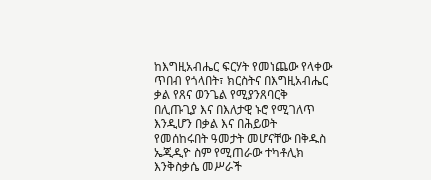ከእግዚአብሔር ፍርሃት የመነጨው የላቀው ጥበብ የጎላበት፣ ክርስትና በእግዚአብሔር ቃል የጸና ወንጌል የሚያንጸባርቅ በሊጡጊያ እና በእለታዊ ኑሮ የሚገለጥ እንዲሆን በቃል እና በሕይወት የመሰከሩበት ዓመታት መሆናቸው በቅዱስ ኤጂዲዮ ስም የሚጠራው ተካቶሊክ እንቅስቃሴ መሥራች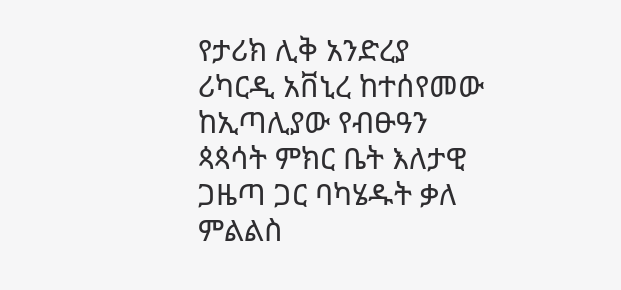የታሪክ ሊቅ አንድረያ ሪካርዲ አቨኒረ ከተሰየመው ከኢጣሊያው የብፁዓን ጳጳሳት ምክር ቤት እለታዊ ጋዜጣ ጋር ባካሄዱት ቃለ ምልልስ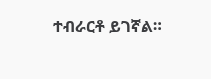ተብራርቶ ይገኛል።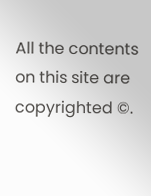All the contents on this site are copyrighted ©.